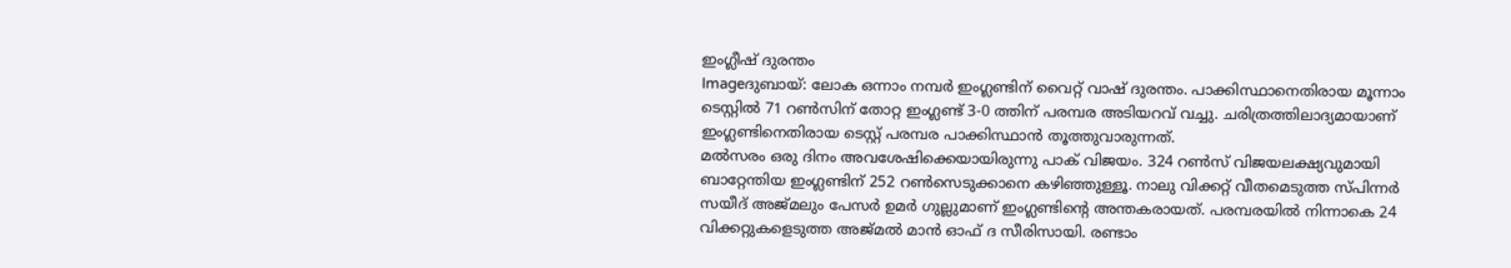ഇംഗ്ലീഷ് ദുരന്തം
Imageദുബായ്: ലോക ഒന്നാം നമ്പര്‍ ഇംഗ്ലണ്ടിന് വൈറ്റ് വാഷ് ദുരന്തം. പാക്കിസ്ഥാനെതിരായ മൂന്നാം ടെസ്റ്റില്‍ 71 റണ്‍സിന് തോറ്റ ഇംഗ്ലണ്ട് 3-0 ത്തിന് പരമ്പര അടിയറവ് വച്ചു. ചരിത്രത്തിലാദ്യമായാണ് ഇംഗ്ലണ്ടിനെതിരായ ടെസ്റ്റ് പരമ്പര പാക്കിസ്ഥാന്‍ തൂത്തുവാരുന്നത്.
മല്‍സരം ഒരു ദിനം അവശേഷിക്കെയായിരുന്നു പാക് വിജയം. 324 റണ്‍സ് വിജയലക്ഷ്യവുമായി ബാറ്റേന്തിയ ഇംഗ്ലണ്ടിന് 252 റണ്‍സെടുക്കാനെ കഴിഞ്ഞുള്ളൂ. നാലു വിക്കറ്റ് വീതമെടുത്ത സ്പിന്നര്‍ സയീദ് അജ്മലും പേസര്‍ ഉമര്‍ ഗുല്ലുമാണ് ഇംഗ്ലണ്ടിന്റെ അന്തകരായത്. പരമ്പരയില്‍ നിന്നാകെ 24 വിക്കറ്റുകളെടുത്ത അജ്മല്‍ മാന്‍ ഓഫ് ദ സീരിസായി. രണ്ടാം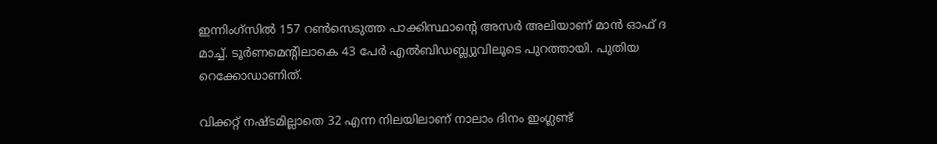ഇന്നിംഗ്‌സില്‍ 157 റണ്‍സെടുത്ത പാക്കിസ്ഥാന്റെ അസര്‍ അലിയാണ് മാന്‍ ഓഫ് ദ മാച്ച്. ടൂര്‍ണമെന്റിലാകെ 43 പേര്‍ എല്‍ബിഡബ്ല്യുവിലൂടെ പുറത്തായി. പുതിയ റെക്കോഡാണിത്.

വിക്കറ്റ് നഷ്ടമില്ലാതെ 32 എന്ന നിലയിലാണ് നാലാം ദിനം ഇംഗ്ലണ്ട്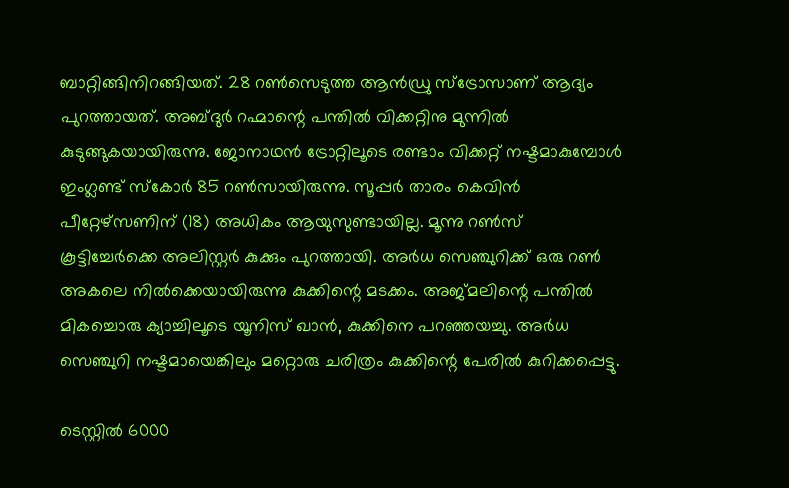ബാറ്റിങ്ങിനിറങ്ങിയത്. 28 റണ്‍സെടുത്ത ആന്‍ഡ്രു സ്‌ട്രോസാണ് ആദ്യം പുറത്തായത്. അബ്ദുര്‍ റഹ്മാന്റെ പന്തില്‍ വിക്കറ്റിനു മുന്നില്‍ കുടുങ്ങുകയായിരുന്നു. ജോനാഥന്‍ ട്രോറ്റിലൂടെ രണ്ടാം വിക്കറ്റ് നഷ്ടമാകുമ്പോള്‍ ഇംഗ്ലണ്ട് സ്‌കോര്‍ 85 റണ്‍സായിരുന്നു. സൂപ്പര്‍ താരം കെവിന്‍ പീറ്റേഴ്‌സണിന് (18) അധികം ആയുസുണ്ടായില്ല. മൂന്നു റണ്‍സ് കൂട്ടിച്ചേര്‍ക്കെ അലിസ്റ്റര്‍ കുക്കും പുറത്തായി. അര്‍ധ സെഞ്ചുറിക്ക് ഒരു റണ്‍ അകലെ നില്‍ക്കെയായിരുന്നു കുക്കിന്റെ മടക്കം. അജ്മലിന്റെ പന്തില്‍ മികച്ചൊരു ക്യാച്ചിലൂടെ യൂനിസ് ഖാന്‍, കുക്കിനെ പറഞ്ഞയച്ചു. അര്‍ധ സെഞ്ചുറി നഷ്ടമായെങ്കിലും മറ്റൊരു ചരിത്രം കുക്കിന്റെ പേരില്‍ കുറിക്കപ്പെട്ടു.

ടെസ്റ്റില്‍ 6000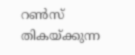റണ്‍സ് തികയ്ക്കുന്ന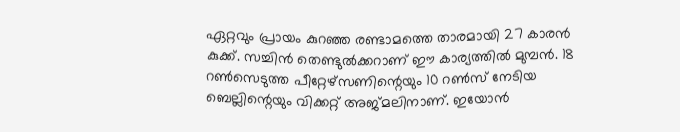ഏറ്റവും പ്രായം കുറഞ്ഞ രണ്ടാമത്തെ താരമായി 27 കാരന്‍ കുക്ക്. സച്ചിന്‍ തെണ്ടുല്‍ക്കറാണ് ഈ കാര്യത്തില്‍ മുമ്പന്‍. 18 റണ്‍സെടുത്ത പീറ്റേഴ്‌സണിന്റെയും 10 റണ്‍സ് നേടിയ ബെല്ലിന്റെയും വിക്കറ്റ് അജ്മലിനാണ്. ഇയോന്‍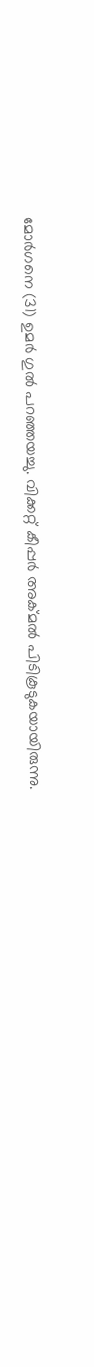മോര്‍ഗനെ (31) ഉമര്‍ ഗുല്‍ പറഞ്ഞയച്ചു. വിക്കറ്റ് കീപ്പര്‍ അക്മല്‍ പിടികൂടുകയായിരുന്നു.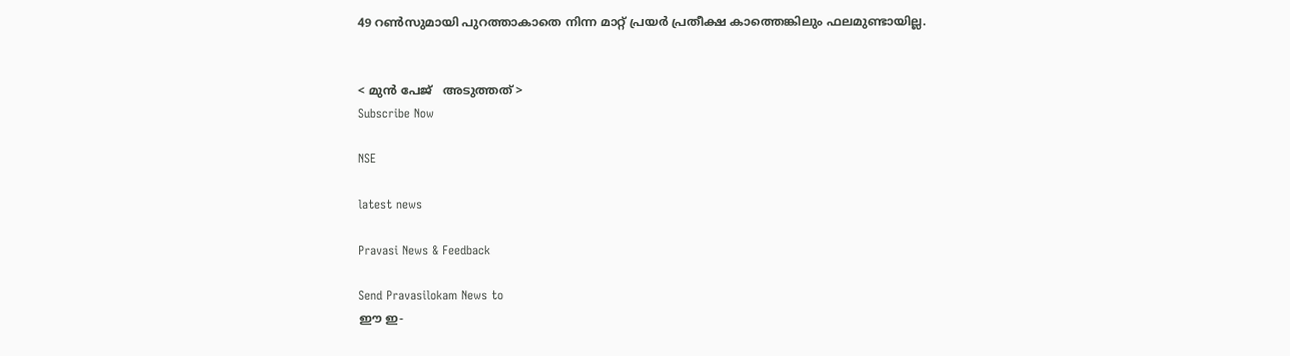49 റണ്‍സുമായി പുറത്താകാതെ നിന്ന മാറ്റ് പ്രയര്‍ പ്രതീക്ഷ കാത്തെങ്കിലും ഫലമുണ്ടായില്ല.


< മുന്‍ പേജ്‌   അടുത്തത് >
Subscribe Now

NSE

latest news

Pravasi News & Feedback

Send Pravasilokam News to
ഈ ഇ-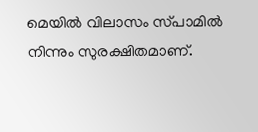മെയില്‍ വിലാസം സ്‌പാമില്‍ നിന്നും സുരക്ഷിതമാണ്‌.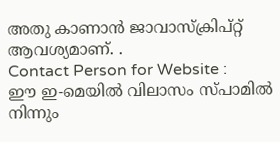അതു കാണാന്‍ ജാവാസ്ക്രിപ്റ്റ്‌ ആവശ്യമാണ്‌. .
Contact Person for Website :
ഈ ഇ-മെയില്‍ വിലാസം സ്‌പാമില്‍ നിന്നും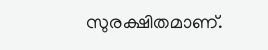സുരക്ഷിതമാണ്‌.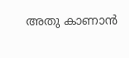അതു കാണാന്‍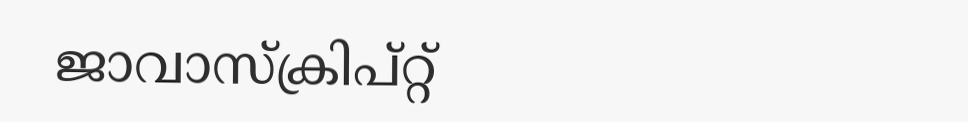ജാവാസ്ക്രിപ്റ്റ്‌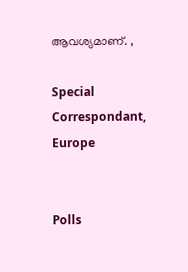ആവശ്യമാണ്‌. ,

Special Correspondant, Europe


Polls